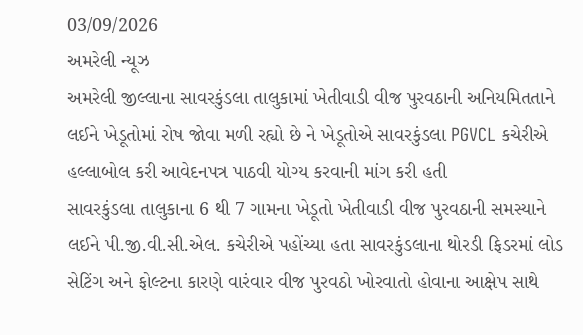03/09/2026
અમરેલી ન્યૂઝ
અમરેલી જીલ્લાના સાવરકુંડલા તાલુકામાં ખેતીવાડી વીજ પુરવઠાની અનિયમિતતાને લઈને ખેડૂતોમાં રોષ જોવા મળી રહ્યો છે ને ખેડૂતોએ સાવરકુંડલા PGVCL કચેરીએ હલ્લાબોલ કરી આવેદનપત્ર પાઠવી યોગ્ય કરવાની માંગ કરી હતી
સાવરકુંડલા તાલુકાના 6 થી 7 ગામના ખેડૂતો ખેતીવાડી વીજ પુરવઠાની સમસ્યાને લઈને પી.જી.વી.સી.એલ. કચેરીએ પહોંચ્યા હતા સાવરકુંડલાના થોરડી ફિડરમાં લોડ સેટિંગ અને ફોલ્ટના કારણે વારંવાર વીજ પુરવઠો ખોરવાતો હોવાના આક્ષેપ સાથે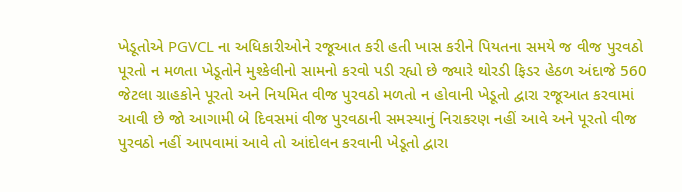ખેડૂતોએ PGVCL ના અધિકારીઓને રજૂઆત કરી હતી ખાસ કરીને પિયતના સમયે જ વીજ પુરવઠો પૂરતો ન મળતા ખેડૂતોને મુશ્કેલીનો સામનો કરવો પડી રહ્યો છે જ્યારે થોરડી ફિડર હેઠળ અંદાજે 560 જેટલા ગ્રાહકોને પૂરતો અને નિયમિત વીજ પુરવઠો મળતો ન હોવાની ખેડૂતો દ્વારા રજૂઆત કરવામાં આવી છે જો આગામી બે દિવસમાં વીજ પુરવઠાની સમસ્યાનું નિરાકરણ નહીં આવે અને પૂરતો વીજ પુરવઠો નહીં આપવામાં આવે તો આંદોલન કરવાની ખેડૂતો દ્વારા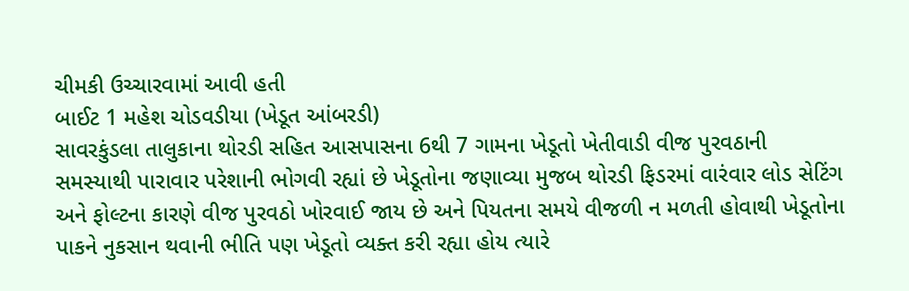ચીમકી ઉચ્ચારવામાં આવી હતી
બાઈટ 1 મહેશ ચોડવડીયા (ખેડૂત આંબરડી)
સાવરકુંડલા તાલુકાના થોરડી સહિત આસપાસના 6થી 7 ગામના ખેડૂતો ખેતીવાડી વીજ પુરવઠાની સમસ્યાથી પારાવાર પરેશાની ભોગવી રહ્યાં છે ખેડૂતોના જણાવ્યા મુજબ થોરડી ફિડરમાં વારંવાર લોડ સેટિંગ અને ફોલ્ટના કારણે વીજ પુરવઠો ખોરવાઈ જાય છે અને પિયતના સમયે વીજળી ન મળતી હોવાથી ખેડૂતોના પાકને નુકસાન થવાની ભીતિ પણ ખેડૂતો વ્યક્ત કરી રહ્યા હોય ત્યારે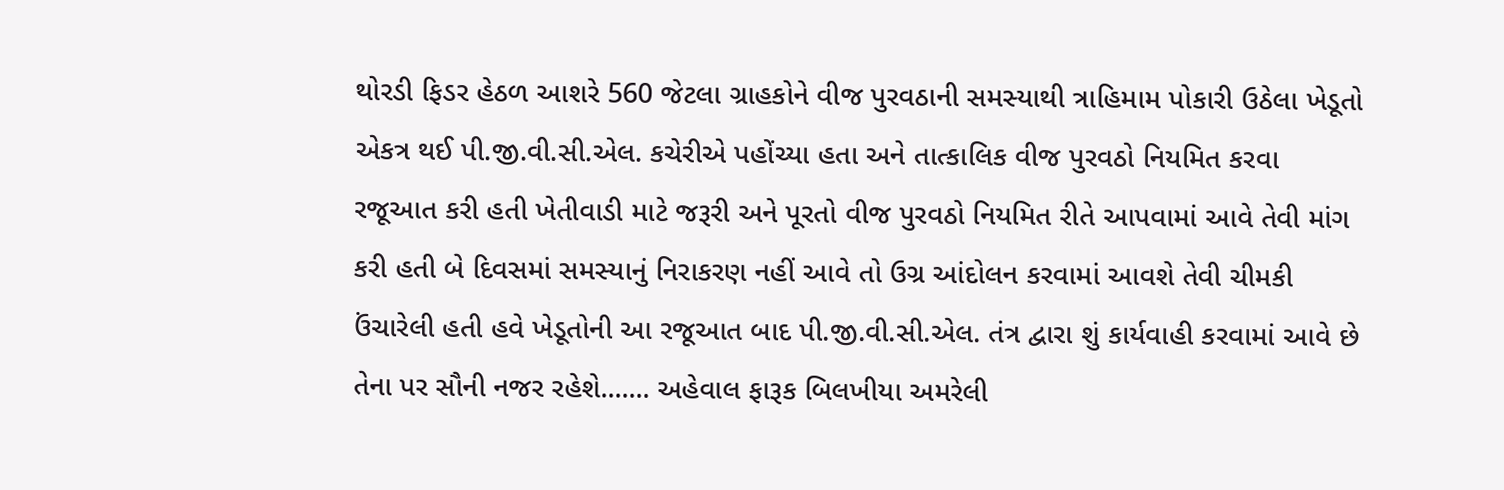થોરડી ફિડર હેઠળ આશરે 560 જેટલા ગ્રાહકોને વીજ પુરવઠાની સમસ્યાથી ત્રાહિમામ પોકારી ઉઠેલા ખેડૂતો એકત્ર થઈ પી.જી.વી.સી.એલ. કચેરીએ પહોંચ્યા હતા અને તાત્કાલિક વીજ પુરવઠો નિયમિત કરવા રજૂઆત કરી હતી ખેતીવાડી માટે જરૂરી અને પૂરતો વીજ પુરવઠો નિયમિત રીતે આપવામાં આવે તેવી માંગ કરી હતી બે દિવસમાં સમસ્યાનું નિરાકરણ નહીં આવે તો ઉગ્ર આંદોલન કરવામાં આવશે તેવી ચીમકી ઉંચારેલી હતી હવે ખેડૂતોની આ રજૂઆત બાદ પી.જી.વી.સી.એલ. તંત્ર દ્વારા શું કાર્યવાહી કરવામાં આવે છે તેના પર સૌની નજર રહેશે....... અહેવાલ ફારૂક બિલખીયા અમરેલી